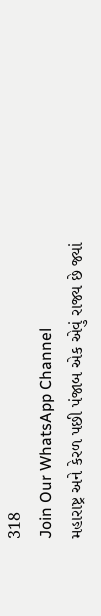318
Join Our WhatsApp Channel
મહારાષ્ટ્ર અને કેરળ પછી પંજાબ એક એવું રાજ્ય છે જ્યાં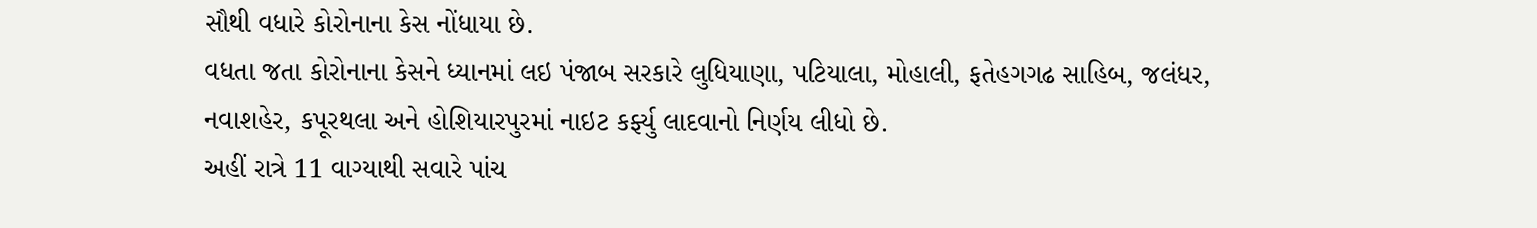સૌથી વધારે કોરોનાના કેસ નોંધાયા છે.
વધતા જતા કોરોનાના કેસને ધ્યાનમાં લઇ પંજાબ સરકારે લુધિયાણા, પટિયાલા, મોહાલી, ફતેહગગઢ સાહિબ, જલંધર, નવાશહેર, કપૂરથલા અને હોશિયારપુરમાં નાઇટ કર્ફ્યુ લાદવાનો નિર્ણય લીધો છે.
અહીં રાત્રે 11 વાગ્યાથી સવારે પાંચ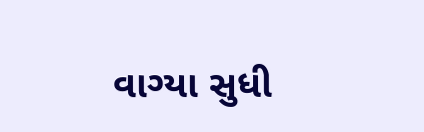વાગ્યા સુધી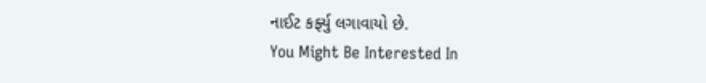નાઈટ કર્ફ્યુ લગાવાયો છે.
You Might Be Interested In